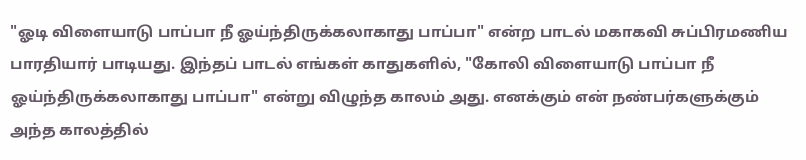"ஓடி விளையாடு பாப்பா நீ ஓய்ந்திருக்கலாகாது பாப்பா" என்ற பாடல் மகாகவி சுப்பிரமணிய பாரதியார் பாடியது. இந்தப் பாடல் எங்கள் காதுகளில், "கோலி விளையாடு பாப்பா நீ ஓய்ந்திருக்கலாகாது பாப்பா" என்று விழுந்த காலம் அது. எனக்கும் என் நண்பர்களுக்கும் அந்த காலத்தில்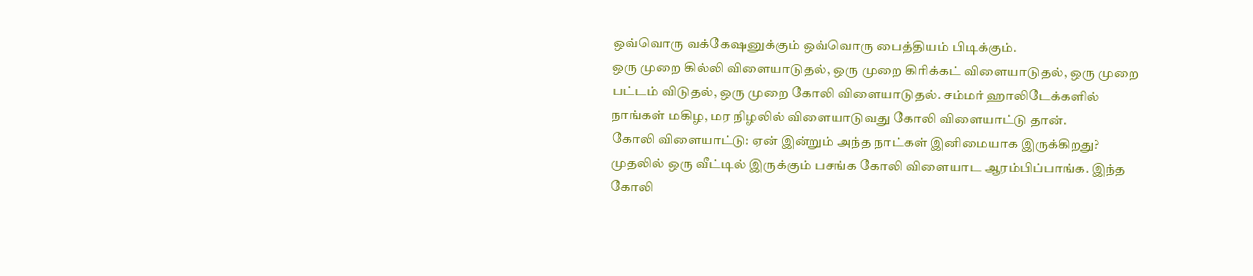ஒவ்வொரு வக்கேஷனுக்கும் ஒவ்வொரு பைத்தியம் பிடிக்கும்.
ஒரு முறை கில்லி விளையாடுதல், ஒரு முறை கிரிக்கட் விளையாடுதல், ஒரு முறை பட்டம் விடுதல், ஒரு முறை கோலி விளையாடுதல். சம்மர் ஹாலிடேக்களில் நாங்கள் மகிழ, மர நிழலில் விளையாடுவது கோலி விளையாட்டு தான்.
கோலி விளையாட்டு: ஏன் இன்றும் அந்த நாட்கள் இனிமையாக இருக்கிறது?
முதலில் ஒரு வீட்டில் இருக்கும் பசங்க கோலி விளையாட ஆரம்பிப்பாங்க. இந்த கோலி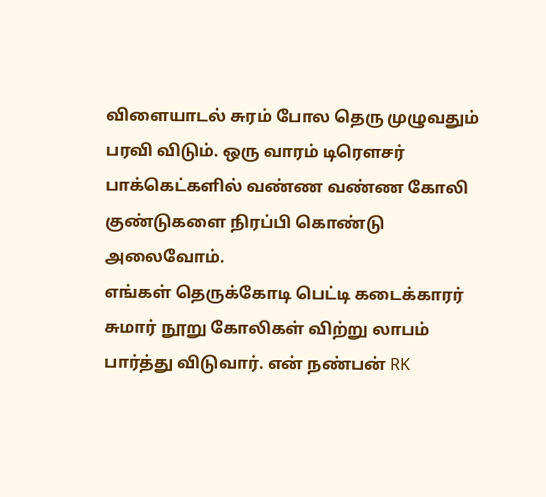விளையாடல் சுரம் போல தெரு முழுவதும் பரவி விடும். ஒரு வாரம் டிரௌசர் பாக்கெட்களில் வண்ண வண்ண கோலி குண்டுகளை நிரப்பி கொண்டு அலைவோம்.
எங்கள் தெருக்கோடி பெட்டி கடைக்காரர் சுமார் நூறு கோலிகள் விற்று லாபம் பார்த்து விடுவார். என் நண்பன் RK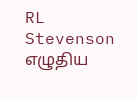RL Stevenson எழுதிய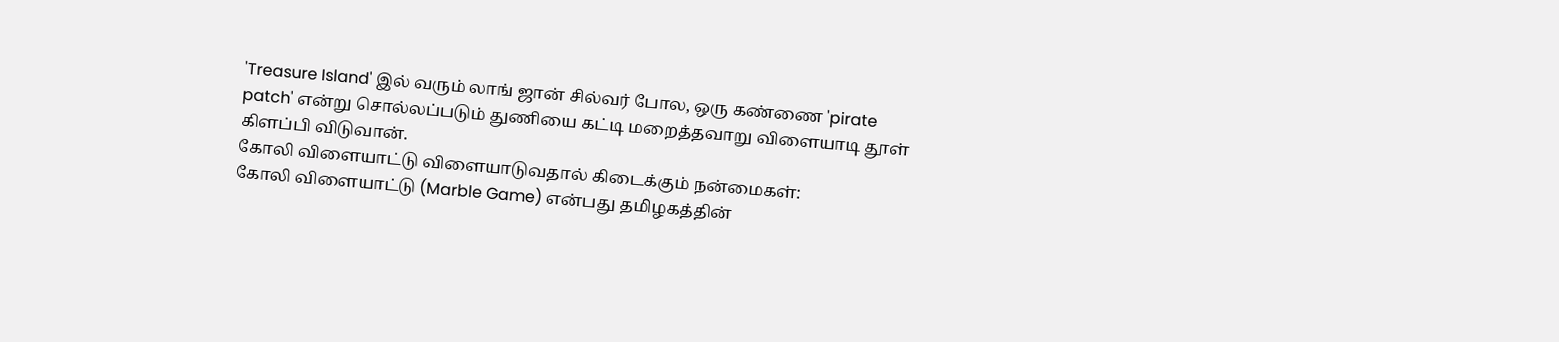'Treasure Island' இல் வரும் லாங் ஜான் சில்வர் போல, ஒரு கண்ணை 'pirate patch' என்று சொல்லப்படும் துணியை கட்டி மறைத்தவாறு விளையாடி தூள் கிளப்பி விடுவான்.
கோலி விளையாட்டு விளையாடுவதால் கிடைக்கும் நன்மைகள்:
கோலி விளையாட்டு (Marble Game) என்பது தமிழகத்தின்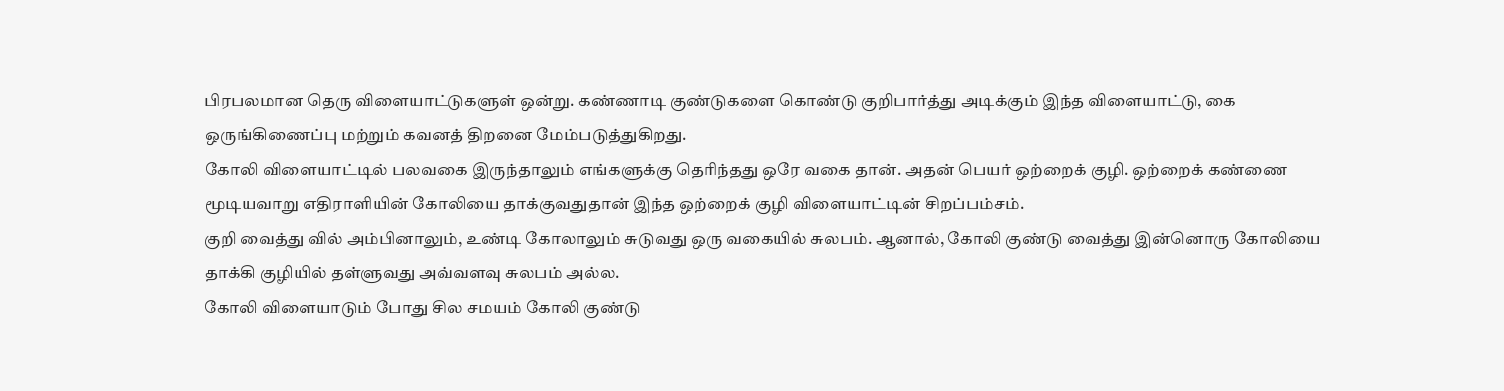பிரபலமான தெரு விளையாட்டுகளுள் ஒன்று. கண்ணாடி குண்டுகளை கொண்டு குறிபார்த்து அடிக்கும் இந்த விளையாட்டு, கை ஒருங்கிணைப்பு மற்றும் கவனத் திறனை மேம்படுத்துகிறது.
கோலி விளையாட்டில் பலவகை இருந்தாலும் எங்களுக்கு தெரிந்தது ஒரே வகை தான். அதன் பெயர் ஒற்றைக் குழி. ஒற்றைக் கண்ணை மூடியவாறு எதிராளியின் கோலியை தாக்குவதுதான் இந்த ஒற்றைக் குழி விளையாட்டின் சிறப்பம்சம்.
குறி வைத்து வில் அம்பினாலும், உண்டி கோலாலும் சுடுவது ஒரு வகையில் சுலபம். ஆனால், கோலி குண்டு வைத்து இன்னொரு கோலியை தாக்கி குழியில் தள்ளுவது அவ்வளவு சுலபம் அல்ல.
கோலி விளையாடும் போது சில சமயம் கோலி குண்டு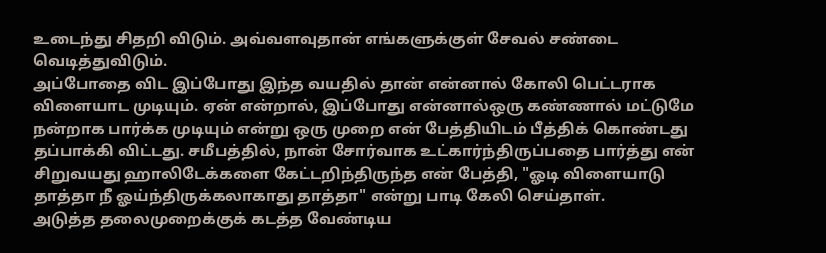உடைந்து சிதறி விடும். அவ்வளவுதான் எங்களுக்குள் சேவல் சண்டை வெடித்துவிடும்.
அப்போதை விட இப்போது இந்த வயதில் தான் என்னால் கோலி பெட்டராக விளையாட முடியும். ஏன் என்றால், இப்போது என்னால்ஒரு கண்ணால் மட்டுமே நன்றாக பார்க்க முடியும் என்று ஒரு முறை என் பேத்தியிடம் பீத்திக் கொண்டது தப்பாக்கி விட்டது. சமீபத்தில், நான் சோர்வாக உட்கார்ந்திருப்பதை பார்த்து என் சிறுவயது ஹாலிடேக்களை கேட்டறிந்திருந்த என் பேத்தி, "ஓடி விளையாடு தாத்தா நீ ஓய்ந்திருக்கலாகாது தாத்தா" என்று பாடி கேலி செய்தாள்.
அடுத்த தலைமுறைக்குக் கடத்த வேண்டிய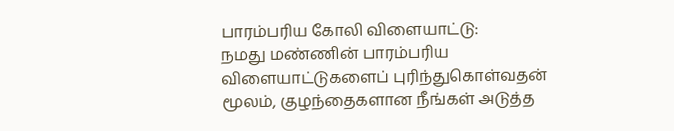பாரம்பரிய கோலி விளையாட்டு:
நமது மண்ணின் பாரம்பரிய விளையாட்டுகளைப் புரிந்துகொள்வதன் மூலம், குழந்தைகளான நீங்கள் அடுத்த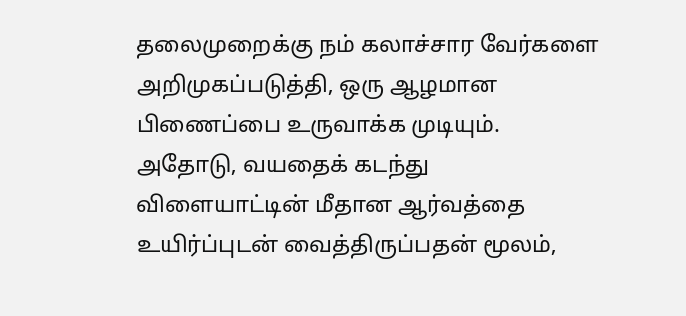தலைமுறைக்கு நம் கலாச்சார வேர்களை அறிமுகப்படுத்தி, ஒரு ஆழமான பிணைப்பை உருவாக்க முடியும்.
அதோடு, வயதைக் கடந்து விளையாட்டின் மீதான ஆர்வத்தை உயிர்ப்புடன் வைத்திருப்பதன் மூலம்,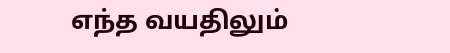எந்த வயதிலும்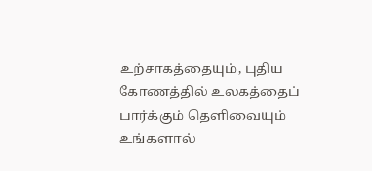உற்சாகத்தையும், புதிய கோணத்தில் உலகத்தைப் பார்க்கும் தெளிவையும் உங்களால்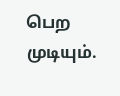பெற முடியும்.